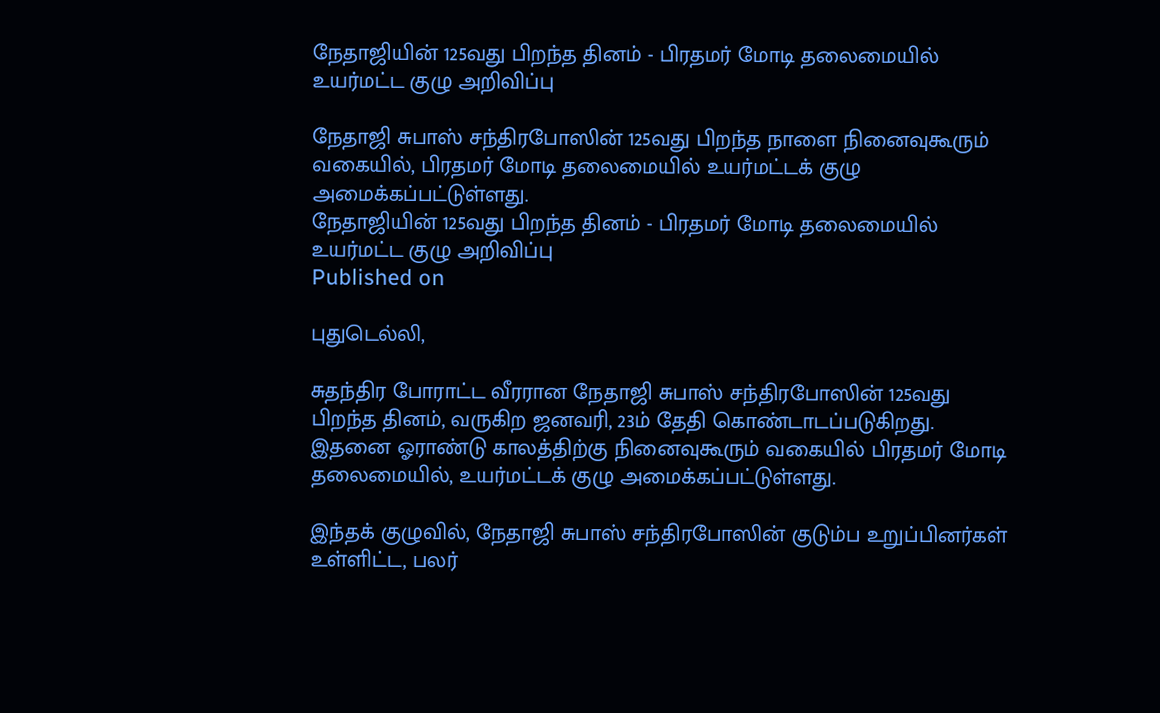நேதாஜியின் 125வது பிறந்த தினம் - பிரதமர் மோடி தலைமையில் உயர்மட்ட குழு அறிவிப்பு

நேதாஜி சுபாஸ் சந்திரபோஸின் 125வது பிறந்த நாளை நினைவுகூரும் வகையில், பிரதமர் மோடி தலைமையில் உயர்மட்டக் குழு அமைக்கப்பட்டுள்ளது.
நேதாஜியின் 125வது பிறந்த தினம் - பிரதமர் மோடி தலைமையில் உயர்மட்ட குழு அறிவிப்பு
Published on

புதுடெல்லி,

சுதந்திர போராட்ட வீரரான நேதாஜி சுபாஸ் சந்திரபோஸின் 125வது பிறந்த தினம், வருகிற ஜனவரி, 23ம் தேதி கொண்டாடப்படுகிறது. இதனை ஓராண்டு காலத்திற்கு நினைவுகூரும் வகையில் பிரதமர் மோடி தலைமையில், உயர்மட்டக் குழு அமைக்கப்பட்டுள்ளது.

இந்தக் குழுவில், நேதாஜி சுபாஸ் சந்திரபோஸின் குடும்ப உறுப்பினர்கள் உள்ளிட்ட, பலர்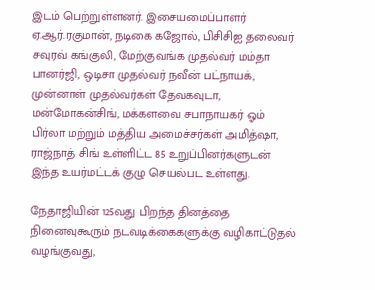இடம் பெற்றுள்ளனர். இசையமைப்பாளர் ஏ.ஆர்.ரகுமான், நடிகை கஜோல், பிசிசிஐ தலைவர் சவுரவ் கங்குலி, மேற்குவங்க முதல்வர் மம்தா பானர்ஜி, ஒடிசா முதல்வர் நவீன் பட்நாயக், முன்னாள் முதல்வர்கள் தேவகவுடா, மன்மோகன்சிங், மக்களவை சபாநாயகர் ஓம் பிர்லா மற்றும் மத்திய அமைச்சர்கள் அமித்ஷா, ராஜ்நாத் சிங் உள்ளிட்ட 85 உறுப்பினர்களுடன் இந்த உயர்மட்டக் குழு செயல்பட உள்ளது.

நேதாஜியின் 125வது பிறந்த தினத்தை நினைவுகூரும் நடவடிக்கைகளுக்கு வழிகாட்டுதல் வழங்குவது,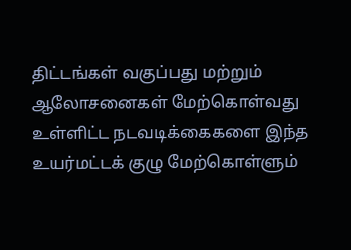திட்டங்கள் வகுப்பது மற்றும் ஆலோசனைகள் மேற்கொள்வது உள்ளிட்ட நடவடிக்கைகளை இந்த உயர்மட்டக் குழு மேற்கொள்ளும்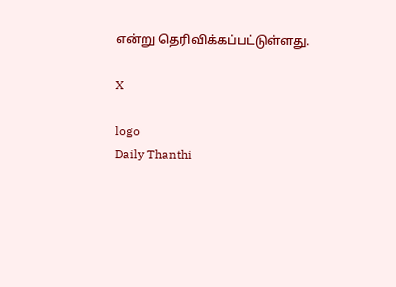என்று தெரிவிக்கப்பட்டுள்ளது.

X

logo
Daily Thanthi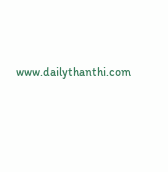www.dailythanthi.com